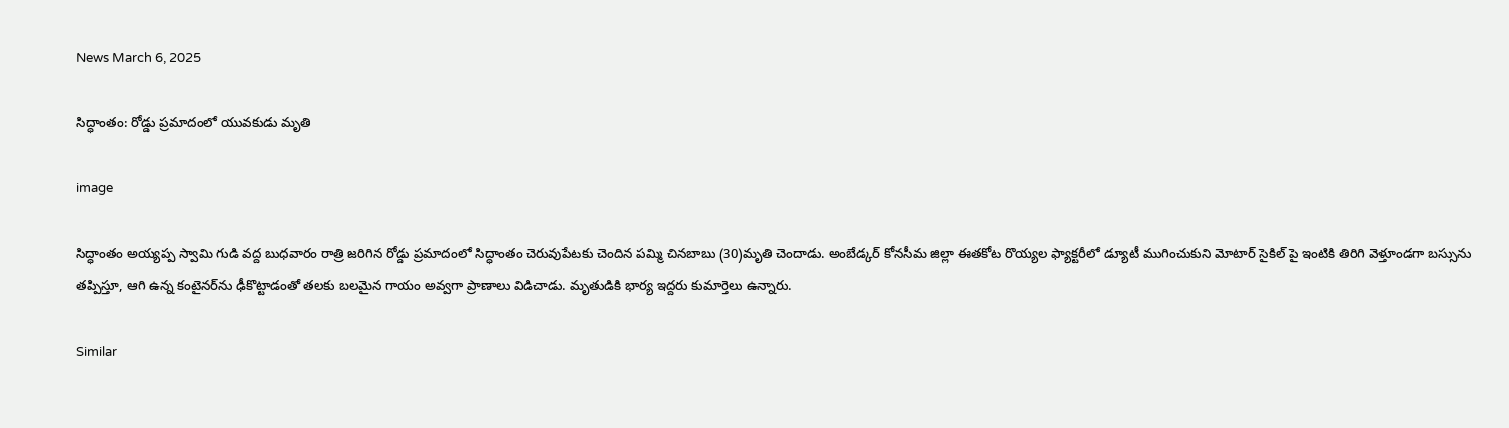News March 6, 2025

సిద్ధాంతం: రోడ్డు ప్రమాదంలో యువకుడు మృతి

image

సిద్ధాంతం అయ్యప్ప స్వామి గుడి వద్ద బుధవారం రాత్రి జరిగిన రోడ్డు ప్రమాదంలో సిద్ధాంతం చెరువుపేటకు చెందిన పమ్మి చినబాబు (30)మృతి చెందాడు. అంబేడ్కర్ కోనసీమ జిల్లా ఈతకోట రొయ్యల ఫ్యాక్టరీలో డ్యూటీ ముగించుకుని మోటార్ సైకిల్ పై ఇంటికి తిరిగి వెళ్తూండగా బస్సును తప్పిస్తూ, ఆగి ఉన్న కంటైనర్‌ను ఢీకొట్టాడంతో తలకు బలమైన గాయం అవ్వగా ప్రాణాలు విడిచాడు. మృతుడికి భార్య ఇద్దరు కుమార్తెలు ఉన్నారు.

Similar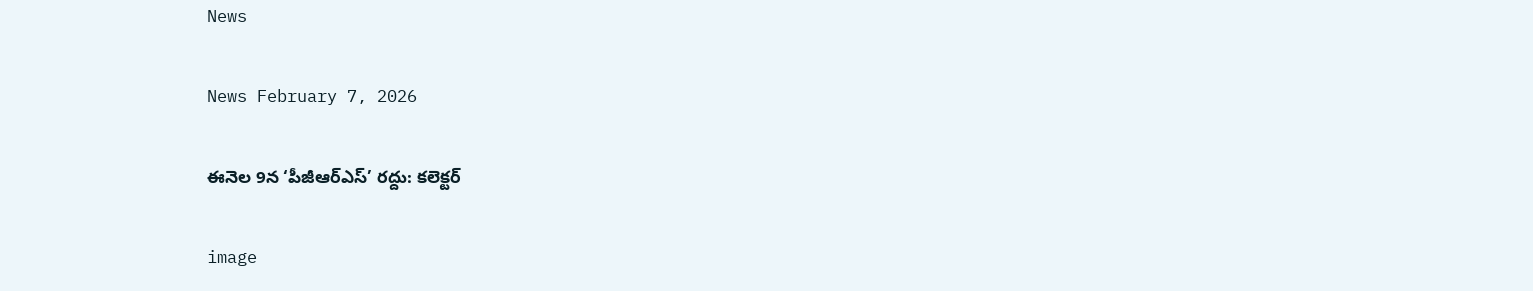News

News February 7, 2026

ఈనెల 9న ‘పీజీఆర్‌ఎస్‌’ రద్దు: కలెక్టర్‌

image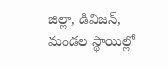జిల్లా, డివిజన్‌, మండల స్థాయిల్లో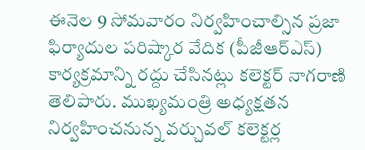ఈనెల 9 సోమవారం నిర్వహించాల్సిన ప్రజా ఫిర్యాదుల పరిష్కార వేదిక (పీజీఆర్‌ఎస్‌) కార్యక్రమాన్ని రద్దు చేసినట్లు కలెక్టర్‌ నాగరాణి తెలిపారు. ముఖ్యమంత్రి అధ్యక్షతన నిర్వహించనున్న వర్చువల్‌ కలెక్టర్ల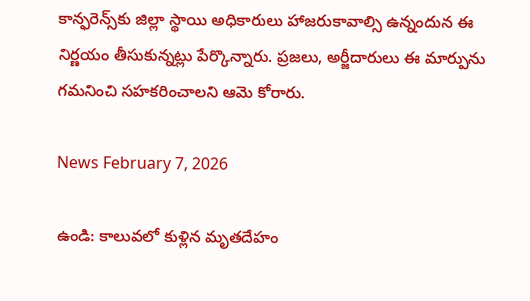కాన్ఫరెన్స్‌కు జిల్లా స్థాయి అధికారులు హాజరుకావాల్సి ఉన్నందున ఈ నిర్ణయం తీసుకున్నట్లు పేర్కొన్నారు. ప్రజలు, అర్జీదారులు ఈ మార్పును గమనించి సహకరించాలని ఆమె కోరారు.

News February 7, 2026

ఉండి: కాలువలో కుళ్లిన మృతదేహం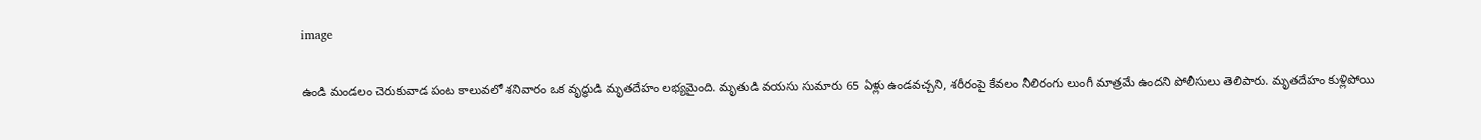image

ఉండి మండలం చెరుకువాడ పంట కాలువలో శనివారం ఒక వృద్ధుడి మృతదేహం లభ్యమైంది. మృతుడి వయసు సుమారు 65 ఏళ్లు ఉండవచ్చని, శరీరంపై కేవలం నీలిరంగు లుంగీ మాత్రమే ఉందని పోలీసులు తెలిపారు. మృతదేహం కుళ్లిపోయి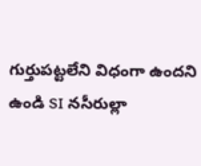గుర్తుపట్టలేని విధంగా ఉందని ఉండి SI నసీరుల్లా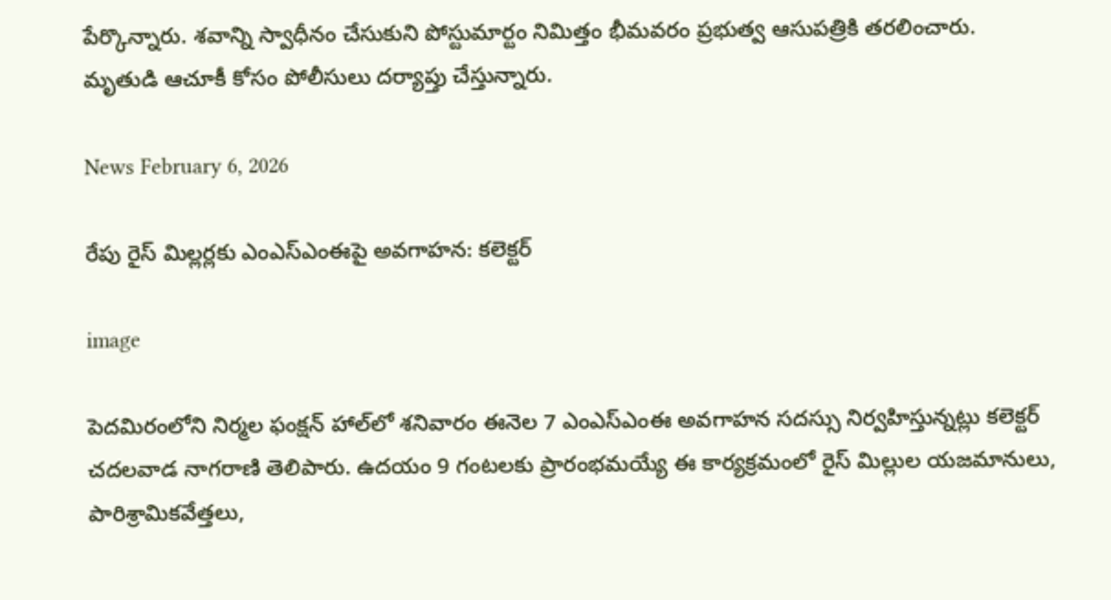పేర్కొన్నారు. శవాన్ని స్వాధీనం చేసుకుని పోస్టుమార్టం నిమిత్తం భీమవరం ప్రభుత్వ ఆసుపత్రికి తరలించారు. మృతుడి ఆచూకీ కోసం పోలీసులు దర్యాప్తు చేస్తున్నారు.

News February 6, 2026

రేపు రైస్ మిల్లర్లకు ఎంఎస్‌ఎంఈపై అవగాహన: కలెక్టర్

image

పెదమిరంలోని నిర్మల ఫంక్షన్ హాల్‌లో శనివారం ఈనెల 7 ఎంఎస్‌ఎంఈ అవగాహన సదస్సు నిర్వహిస్తున్నట్లు కలెక్టర్ చదలవాడ నాగరాణి తెలిపారు. ఉదయం 9 గంటలకు ప్రారంభమయ్యే ఈ కార్యక్రమంలో రైస్ మిల్లుల యజమానులు, పారిశ్రామికవేత్తలు,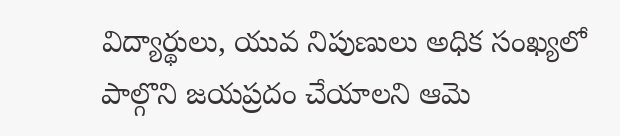విద్యార్థులు, యువ నిపుణులు అధిక సంఖ్యలో పాల్గొని జయప్రదం చేయాలని ఆమె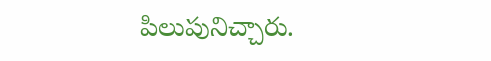పిలుపునిచ్చారు.